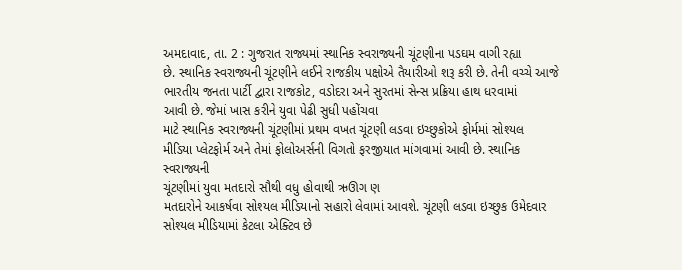અમદાવાદ, તા. 2 : ગુજરાત રાજ્યમાં સ્થાનિક સ્વરાજ્યની ચૂંટણીના પડઘમ વાગી રહ્યા
છે. સ્થાનિક સ્વરાજ્યની ચૂંટણીને લઈને રાજકીય પક્ષોએ તૈયારીઓ શરૂ કરી છે. તેની વચ્ચે આજે ભારતીય જનતા પાર્ટી દ્વારા રાજકોટ, વડોદરા અને સુરતમાં સેન્સ પ્રક્રિયા હાથ ધરવામાં
આવી છે. જેમાં ખાસ કરીને યુવા પેઢી સુધી પહોંચવા
માટે સ્થાનિક સ્વરાજ્યની ચૂંટણીમાં પ્રથમ વખત ચૂંટણી લડવા ઇચ્છુકોએ ફોર્મમાં સોશ્યલ
મીડિયા પ્લેટફોર્મ અને તેમાં ફોલોઅર્સની વિગતો ફરજીયાત માંગવામાં આવી છે. સ્થાનિક સ્વરાજ્યની
ચૂંટણીમાં યુવા મતદારો સૌથી વધુ હોવાથી ઋઊગ ણ
મતદારોને આકર્ષવા સોશ્યલ મીડિયાનો સહારો લેવામાં આવશે. ચૂંટણી લડવા ઇચ્છુક ઉમેદવાર
સોશ્યલ મીડિયામાં કેટલા એક્ટિવ છે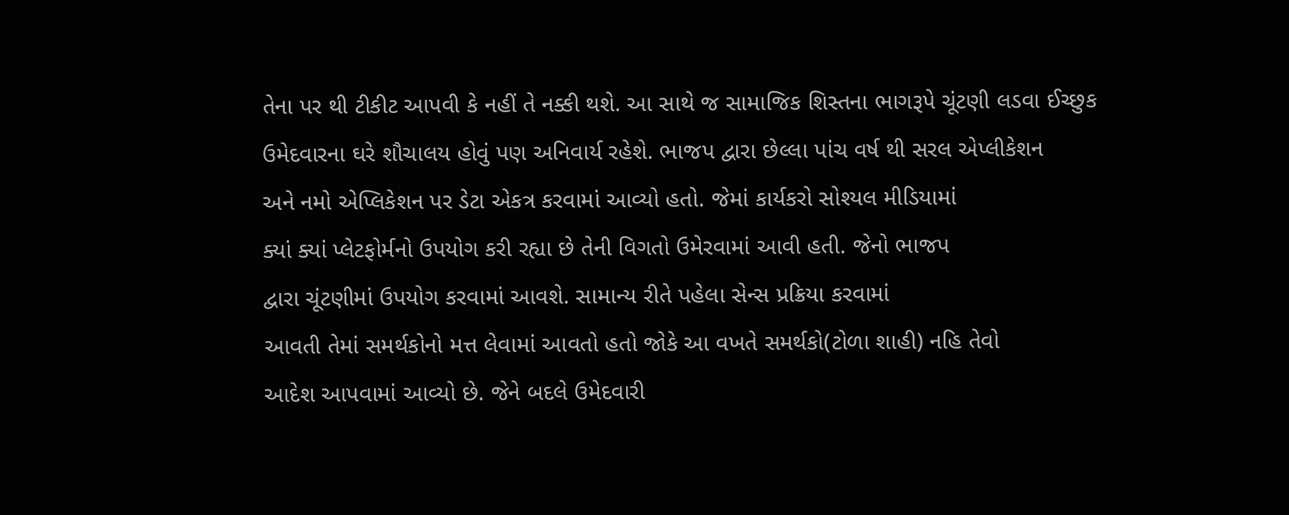તેના પર થી ટીકીટ આપવી કે નહીં તે નક્કી થશે. આ સાથે જ સામાજિક શિસ્તના ભાગરૂપે ચૂંટણી લડવા ઈચ્છુક
ઉમેદવારના ઘરે શૌચાલય હોવું પણ અનિવાર્ય રહેશે. ભાજપ દ્વારા છેલ્લા પાંચ વર્ષ થી સરલ એપ્લીકેશન
અને નમો એપ્લિકેશન પર ડેટા એકત્ર કરવામાં આવ્યો હતો. જેમાં કાર્યકરો સોશ્યલ મીડિયામાં
ક્યાં ક્યાં પ્લેટફોર્મનો ઉપયોગ કરી રહ્યા છે તેની વિગતો ઉમેરવામાં આવી હતી. જેનો ભાજપ
દ્વારા ચૂંટણીમાં ઉપયોગ કરવામાં આવશે. સામાન્ય રીતે પહેલા સેન્સ પ્રક્રિયા કરવામાં
આવતી તેમાં સમર્થકોનો મત્ત લેવામાં આવતો હતો જોકે આ વખતે સમર્થકો(ટોળા શાહી) નહિ તેવો
આદેશ આપવામાં આવ્યો છે. જેને બદલે ઉમેદવારી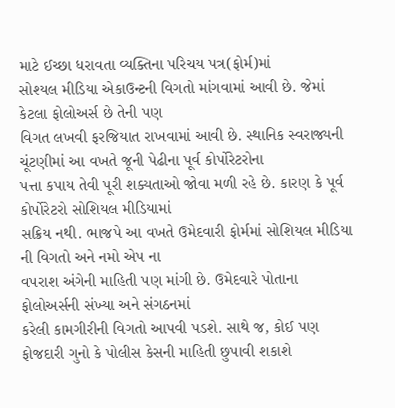માટે ઈચ્છા ધરાવતા વ્યક્તિના પરિચય પત્ર(ફોર્મ)માં
સોશ્યલ મીડિયા એકાઉન્ટની વિગતો માંગવામાં આવી છે. જેમાં કેટલા ફોલોઅર્સ છે તેની પણ
વિગત લખવી ફરજિયાત રાખવામાં આવી છે. સ્થાનિક સ્વરાજ્યની ચૂંટણીમાં આ વખતે જૂની પેઢીના પૂર્વ કોર્પોરેટરોના
પત્તા કપાય તેવી પૂરી શક્યતાઓ જોવા મળી રહે છે. કારણ કે પૂર્વ કોર્પોરેટરો સોશિયલ મીડિયામાં
સક્રિય નથી. ભાજપે આ વખતે ઉમેદવારી ફોર્મમાં સોશિયલ મીડિયા ની વિગતો અને નમો એપ ના
વપરાશ અંગેની માહિતી પણ માંગી છે. ઉમેદવારે પોતાના ફોલોઅર્સની સંખ્યા અને સંગઠનમાં
કરેલી કામગીરીની વિગતો આપવી પડશે. સાથે જ, કોઈ પણ ફોજદારી ગુનો કે પોલીસ કેસની માહિતી છુપાવી શકાશે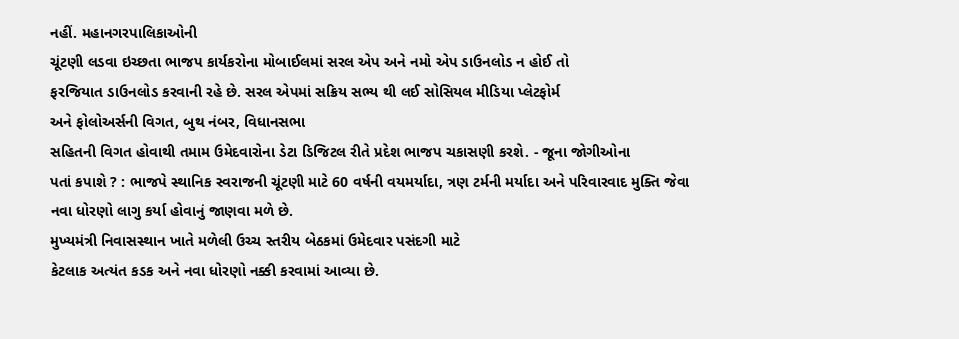નહીં. મહાનગરપાલિકાઓની
ચૂંટણી લડવા ઇચ્છતા ભાજપ કાર્યકરોના મોબાઈલમાં સરલ એપ અને નમો એપ ડાઉનલોડ ન હોઈ તો
ફરજિયાત ડાઉનલોડ કરવાની રહે છે. સરલ એપમાં સક્રિય સભ્ય થી લઈ સોસિયલ મીડિયા પ્લેટફોર્મ
અને ફોલોઅર્સની વિગત, બુથ નંબર, વિધાનસભા
સહિતની વિગત હોવાથી તમામ ઉમેદવારોના ડેટા ડિજિટલ રીતે પ્રદેશ ભાજપ ચકાસણી કરશે. - જૂના જોગીઓના
પતાં કપાશે ? : ભાજપે સ્થાનિક સ્વરાજની ચૂંટણી માટે 60 વર્ષની વયમર્યાદા, ત્રણ ટર્મની મર્યાદા અને પરિવારવાદ મુક્તિ જેવા
નવા ધોરણો લાગુ કર્યા હોવાનું જાણવા મળે છે.
મુખ્યમંત્રી નિવાસસ્થાન ખાતે મળેલી ઉચ્ચ સ્તરીય બેઠકમાં ઉમેદવાર પસંદગી માટે
કેટલાક અત્યંત કડક અને નવા ધોરણો નક્કી કરવામાં આવ્યા છે.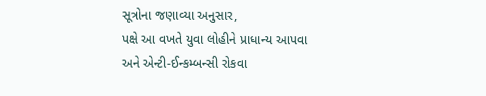સૂત્રોના જણાવ્યા અનુસાર,
પક્ષે આ વખતે યુવા લોહીને પ્રાધાન્ય આપવા અને એન્ટી-ઈન્કમ્બન્સી રોકવા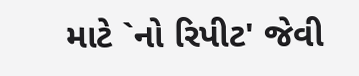માટે `નો રિપીટ' જેવી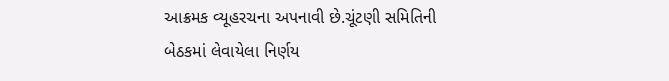આક્રમક વ્યૂહરચના અપનાવી છે.ચૂંટણી સમિતિની
બેઠકમાં લેવાયેલા નિર્ણય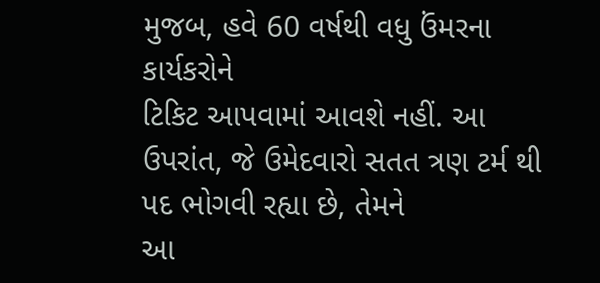મુજબ, હવે 60 વર્ષથી વધુ ઉંમરના કાર્યકરોને
ટિકિટ આપવામાં આવશે નહીં. આ ઉપરાંત, જે ઉમેદવારો સતત ત્રણ ટર્મ થી પદ ભોગવી રહ્યા છે, તેમને
આ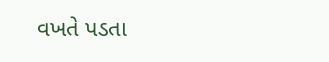વખતે પડતા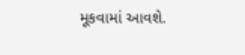મૂકવામાં આવશે.